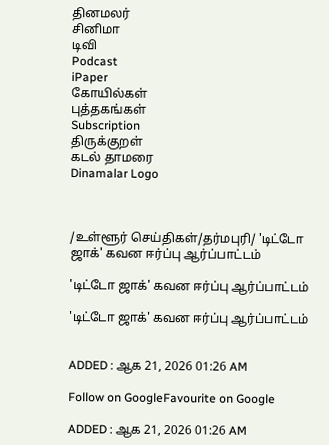தினமலர்
சினிமா
டிவி
Podcast
iPaper
கோயில்கள்
புத்தகங்கள்
Subscription
திருக்குறள்
கடல் தாமரை
Dinamalar Logo



/உள்ளூர் செய்திகள்/தர்மபுரி/ 'டிட்டோ ஜாக்' கவன ஈர்ப்பு ஆர்ப்பாட்டம்

'டிட்டோ ஜாக்' கவன ஈர்ப்பு ஆர்ப்பாட்டம்

'டிட்டோ ஜாக்' கவன ஈர்ப்பு ஆர்ப்பாட்டம்


ADDED : ஆக 21, 2026 01:26 AM

Follow on GoogleFavourite on Google

ADDED : ஆக 21, 2026 01:26 AM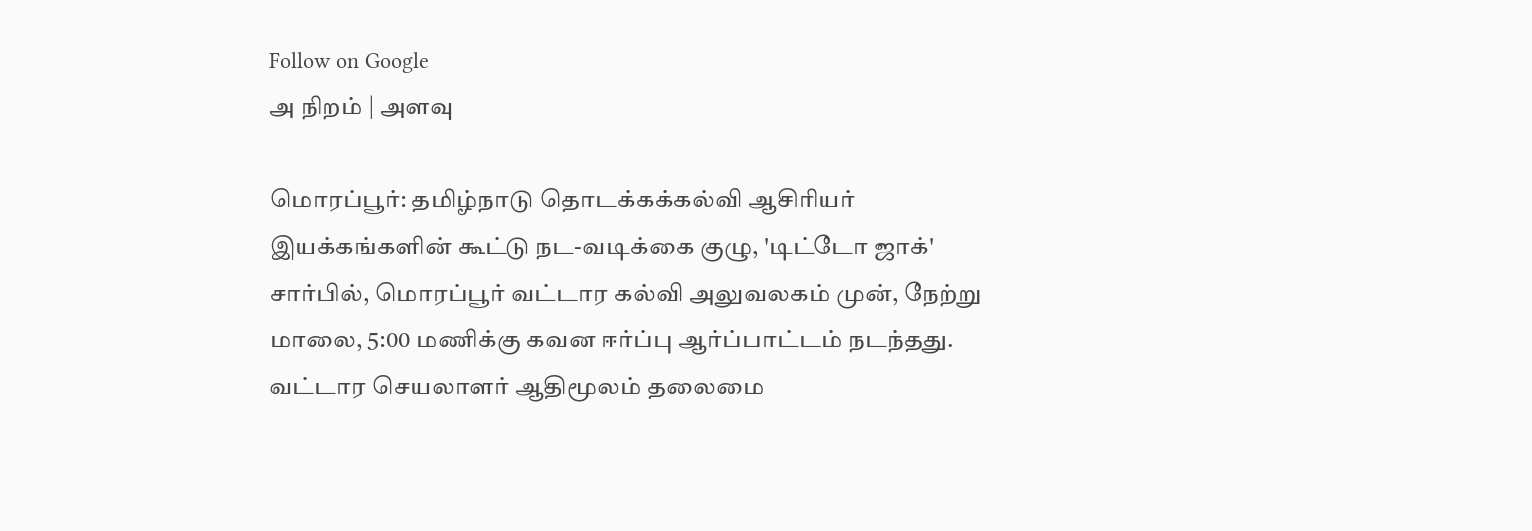Follow on Google
அ நிறம் | அளவு

மொரப்பூர்: தமிழ்நாடு தொடக்கக்கல்வி ஆசிரியர் இயக்கங்களின் கூட்டு நட-வடிக்கை குழு, 'டிட்டோ ஜாக்' சார்பில், மொரப்பூர் வட்டார கல்வி அலுவலகம் முன், நேற்று மாலை, 5:00 மணிக்கு கவன ஈர்ப்பு ஆர்ப்பாட்டம் நடந்தது. வட்டார செயலாளர் ஆதிமூலம் தலைமை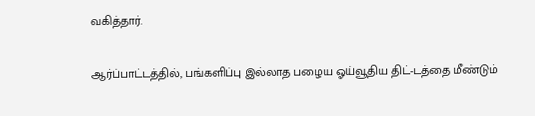வகித்தார்.

ஆர்ப்பாட்டத்தில், பங்களிப்பு இல்லாத பழைய ஓய்வூதிய திட்-டத்தை மீண்டும்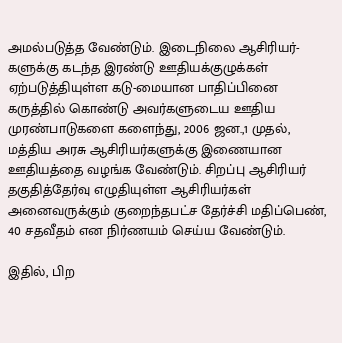அமல்படுத்த வேண்டும். இடைநிலை ஆசிரியர்-களுக்கு கடந்த இரண்டு ஊதியக்குழுக்கள் ஏற்படுத்தியுள்ள கடு-மையான பாதிப்பினை கருத்தில் கொண்டு அவர்களுடைய ஊதிய முரண்பாடுகளை களைந்து, 2006 ஜன.,1 முதல், மத்திய அரசு ஆசிரியர்களுக்கு இணையான ஊதியத்தை வழங்க வேண்டும். சிறப்பு ஆசிரியர் தகுதித்தேர்வு எழுதியுள்ள ஆசிரியர்கள் அனைவருக்கும் குறைந்தபட்ச தேர்ச்சி மதிப்பெண், 40 சதவீதம் என நிர்ணயம் செய்ய வேண்டும்.

இதில், பிற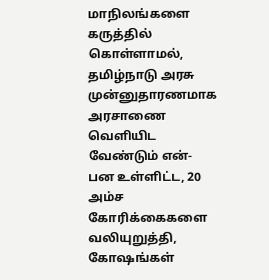மாநிலங்களை கருத்தில் கொள்ளாமல், தமிழ்நாடு அரசு முன்னுதாரணமாக அரசாணை வெளியிட வேண்டும் என்-பன உள்ளிட்ட, 20 அம்ச கோரிக்கைகளை வலியுறுத்தி, கோஷங்கள்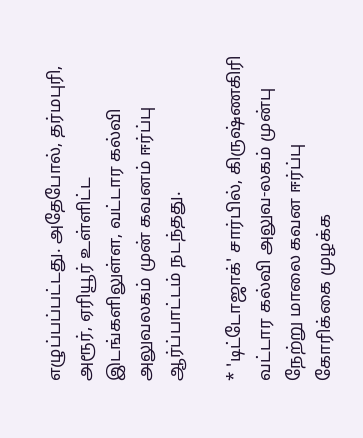எழுப்பப்பட்டது. அதேபோல், தர்மபுரி, அரூர், ஏரியூர் உள்ளிட்ட இடங்களிலுள்ள, வட்டார கல்வி அலுவலகம் முன் கவனம் ஈர்ப்பு ஆர்ப்பாட்டம் நடந்தது.

* 'டிட்டோஜாக்' சார்பில், கிருஷ்ணகிரி வட்டார கல்வி அலுவ-லகம் முன்பு நேற்று மாலை கவன ஈர்ப்பு கோரிக்கை முழக்க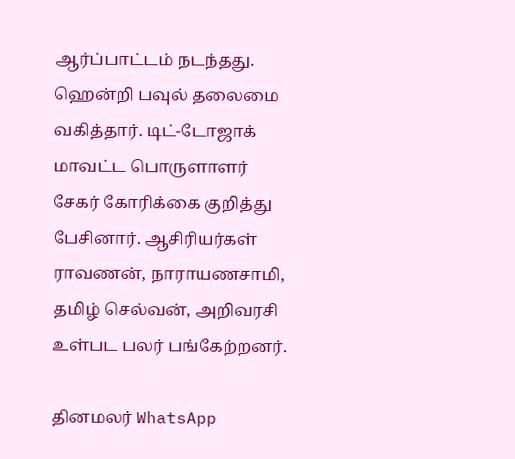ஆர்ப்பாட்டம் நடந்தது. ஹென்றி பவுல் தலைமை வகித்தார். டிட்-டோஜாக் மாவட்ட பொருளாளர் சேகர் கோரிக்கை குறித்து பேசினார். ஆசிரியர்கள் ராவணன், நாராயணசாமி, தமிழ் செல்வன், அறிவரசி உள்பட பலர் பங்கேற்றனர்.

தினமலர் WhatsApp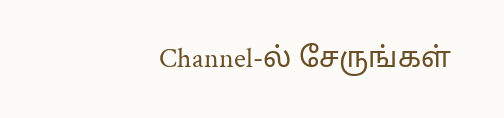Channel-ல் சேருங்கள்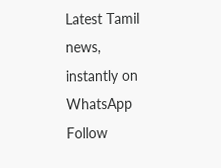Latest Tamil news, instantly on WhatsApp
Follow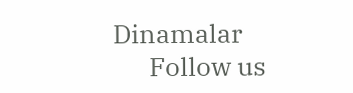Dinamalar
      Follow us